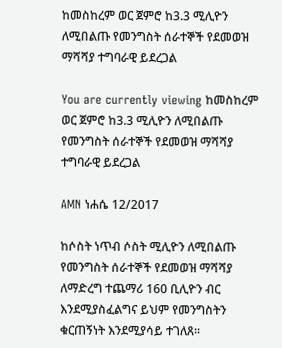ከመስከረም ወር ጀምሮ ከ3.3 ሚሊዮን ለሚበልጡ የመንግስት ሰራተኞች የደመወዝ ማሻሻያ ተግባራዊ ይደረጋል

You are currently viewing ከመስከረም ወር ጀምሮ ከ3.3 ሚሊዮን ለሚበልጡ የመንግስት ሰራተኞች የደመወዝ ማሻሻያ ተግባራዊ ይደረጋል

AMN ነሐሴ 12/2017

ከሶስት ነጥብ ሶስት ሚሊዮን ለሚበልጡ የመንግስት ሰራተኞች የደመወዝ ማሻሻያ ለማድረግ ተጨማሪ 160 ቢሊዮን ብር እንደሚያስፈልግና ይህም የመንግስትን ቁርጠኝነት እንደሚያሳይ ተገለጸ፡፡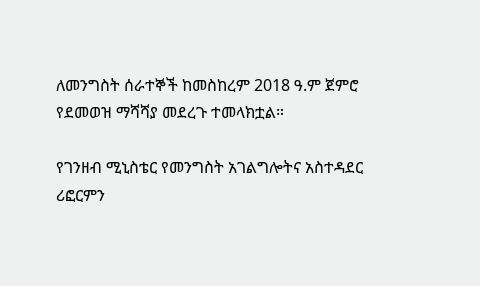ለመንግስት ሰራተኞች ከመስከረም 2018 ዓ.ም ጀምሮ የደመወዝ ማሻሻያ መደረጉ ተመላክቷል።

የገንዘብ ሚኒስቴር የመንግስት አገልግሎትና አስተዳደር ሪፎርምን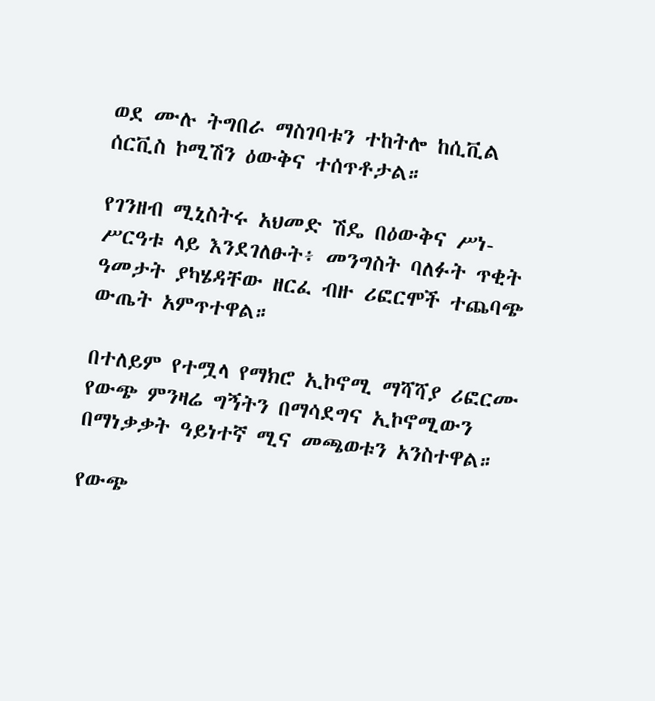ወደ ሙሉ ትግበራ ማስገባቱን ተከትሎ ከሲቪል ሰርቪስ ኮሚሽን ዕውቅና ተሰጥቶታል።

የገንዘብ ሚኒስትሩ አህመድ ሽዴ በዕውቅና ሥነ-ሥርዓቱ ላይ እንደገለፁት፥ መንግስት ባለፉት ጥቂት ዓመታት ያካሄዳቸው ዘርፈ ብዙ ሪፎርሞች ተጨባጭ ውጤት አምጥተዋል።

በተለይም የተሟላ የማክሮ ኢኮኖሚ ማሻሻያ ሪፎርሙ የውጭ ምንዛሬ ግኝትን በማሳደግና ኢኮኖሚውን በማነቃቃት ዓይነተኛ ሚና መጫወቱን አንስተዋል።

የውጭ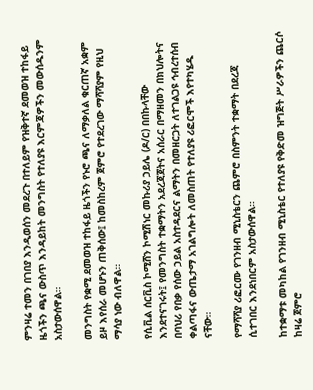ምንዛሬ ተመን በገበያ እንዲወሰን መደረጉ በተለይም የዝቅተኛ ደመወዝ ተከፋይ ዜጎችን ጫና ውስጥ እንዳይከት መንግስት የተለያዩ እርምጃዎችን መውሰዱንም አስታውሰዋል።

መንግስት የቋሚ ደመወዝ ተከፋይ ዜጎችን የኑሮ ጫና ለማቃለል ቁርጠኛ አቋም ይዞ እየሰራ መሆኑን ጠቅሰው፤ ከመስከረም ጀምሮ የተደረገው ማሻሻያም የዚህ ማሳያ ነው ብለዋል።

የሲቪል ሰርቪስ ኮሚሸን ኮሚሽነር መኩሪያ ኃይሌ (ዶ/ር) በበኩላቸው እንደተናገሩት፤ የመንግስት ተቋማትን አደረጃጀትና አሰራር በማዘመን በክህሎትና በባህሪ የበቃ የሰው ኃይል አስተዳደርና ልማትን በመዘርጋት ለተገልጋዩ ኅብረተሰብ ቀልጣፋና ውጤታማ አገልግሎት ለመስጠት የተለያዩ ሪፎርሞች እየተካሄዱ ናቸው።

የማሻሻያ ሪፎርሙ የገንዘብ ሚኒስቴርን ጨምሮ በስምንት ተቋማት በደረጃ ሲተገበር እንደነበርም አስታውሰዋል።

ከተቋማቱ መካከል የገንዘብ ሚኒስቴር የተለያዩ የቅድመ ዝግጅት ሥራዎችን ጨርሶ ከዛሬ ጀምሮ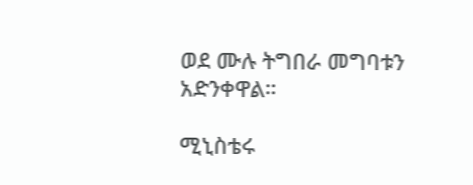ወደ ሙሉ ትግበራ መግባቱን አድንቀዋል።

ሚኒስቴሩ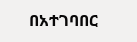በአተገባበር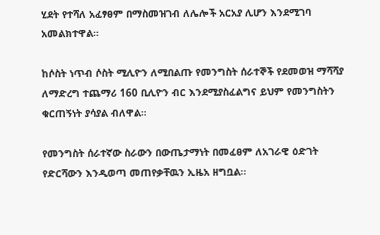ሂደት የተሻለ አፈፃፀም በማስመዝገብ ለሌሎች አርአያ ሊሆን እንደሚገባ አመልክተዋል።

ከሶስት ነጥብ ሶስት ሚሊዮን ለሚበልጡ የመንግስት ሰራተኞች የደመወዝ ማሻሻያ ለማድረግ ተጨማሪ 160 ቢሊዮን ብር እንደሚያስፈልግና ይህም የመንግስትን ቁርጠኝነት ያሳያል ብለዋል።

የመንግስት ሰራተኛው ስራውን በውጤታማነት በመፈፀም ለአገራዊ ዕድገት የድርሻውን እንዲወጣ መጠየቃቸዉን ኢዜአ ዘግቧል፡፡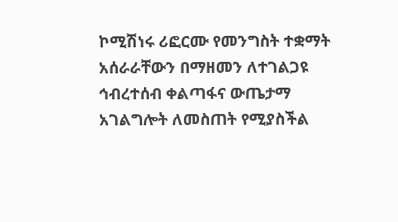ኮሚሽነሩ ሪፎርሙ የመንግስት ተቋማት አሰራራቸውን በማዘመን ለተገልጋዩ ኅብረተሰብ ቀልጣፋና ውጤታማ አገልግሎት ለመስጠት የሚያስችል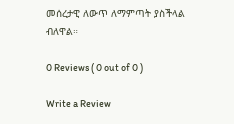መሰረታዊ ለውጥ ለማምጣት ያስችላል ብለዋል።

0 Reviews ( 0 out of 0 )

Write a Review